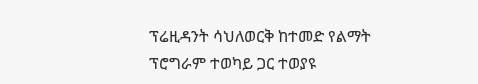ፕሬዚዳንት ሳህለወርቅ ከተመድ የልማት ፕሮግራም ተወካይ ጋር ተወያዩ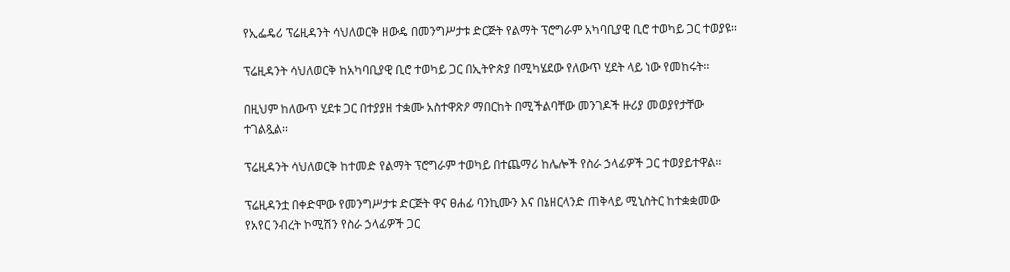የኢፌዴሪ ፕሬዚዳንት ሳህለወርቅ ዘውዴ በመንግሥታቱ ድርጅት የልማት ፕሮግራም አካባቢያዊ ቢሮ ተወካይ ጋር ተወያዩ፡፡

ፕሬዚዳንት ሳህለወርቅ ከአካባቢያዊ ቢሮ ተወካይ ጋር በኢትዮጵያ በሚካሄደው የለውጥ ሂደት ላይ ነው የመከሩት፡፡

በዚህም ከለውጥ ሂደቱ ጋር በተያያዘ ተቋሙ አስተዋጽዖ ማበርከት በሚችልባቸው መንገዶች ዙሪያ መወያየታቸው ተገልጿል፡፡

ፕሬዚዳንት ሳህለወርቅ ከተመድ የልማት ፕሮግራም ተወካይ በተጨማሪ ከሌሎች የስራ ኃላፊዎች ጋር ተወያይተዋል፡፡

ፕሬዚዳንቷ በቀድሞው የመንግሥታቱ ድርጅት ዋና ፀሐፊ ባንኪሙን እና በኔዘርላንድ ጠቅላይ ሚኒስትር ከተቋቋመው የአየር ንብረት ኮሚሽን የስራ ኃላፊዎች ጋር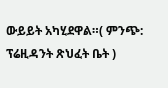ውይይት አካሂደዋል።( ምንጭ: ፕሬዚዳንት ጽህፈት ቤት )